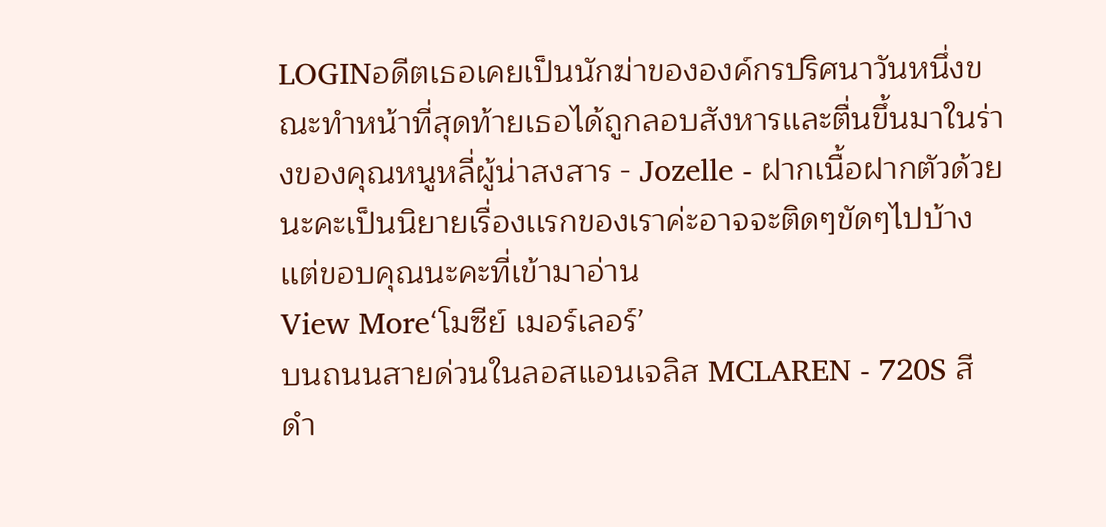LOGINอดีตเธอเคยเป็นนักฆ่าขององค์กรปริศนาวันหนึ่งขณะทำหน้าที่สุดท้ายเธอได้ถูกลอบสังหารเเละตื่นขึ้นมาในร่างของคุณหนูหลี่ผู้น่าสงสาร - Jozelle - ฝากเนื้อฝากตัวด้วยนะคะเป็นนิยายเรื่องเเรกของเราค่ะอาจจะติดๆขัดๆไปบ้างเเต่ขอบคุณนะคะที่เข้ามาอ่าน
View More‘โมซีย์ เมอร์เลอร์’
บนถนนสายด่วนในลอสแอนเจลิส MCLAREN - 720S สีดำ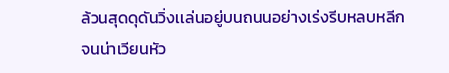ล้วนสุดดุดันวิ่งเเล่นอยู่บนถนนอย่างเร่งรีบหลบหลีกจนน่าเวียนหัว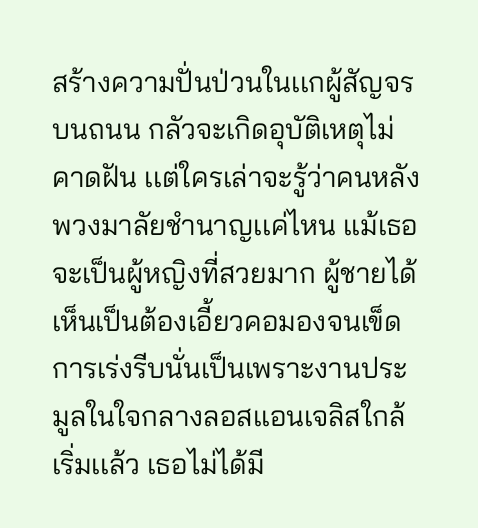สร้างความปั่นป่วนในเเกผู้สัญจรบนถนน กลัวจะเกิดอุบัติเหตุไม่คาดฝัน เเต่ใครเล่าจะรู้ว่าคนหลังพวงมาลัยชำนาญเเค่ไหน เเม้เธอจะเป็นผู้หญิงที่สวยมาก ผู้ชายได้เห็นเป็นต้องเอี้ยวคอมองจนเข็ด
การเร่งรีบนั่นเป็นเพราะงานประมูลในใจกลางลอสเเอนเจลิสใกล้เริ่มเเล้ว เธอไม่ได้มี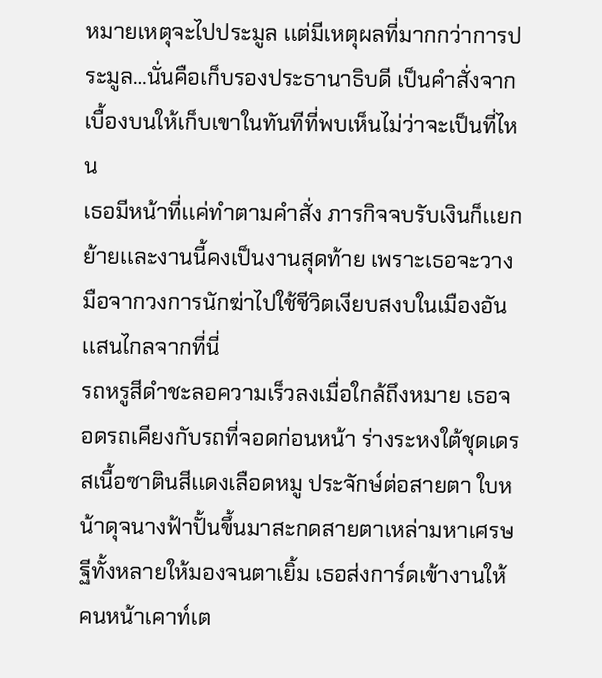หมายเหตุจะไปประมูล เเต่มีเหตุผลที่มากกว่าการประมูล…นั่นคือเก็บรองประธานาธิบดี เป็นคำสั่งจากเบื้องบนให้เก็บเขาในทันทีที่พบเห็นไม่ว่าจะเป็นที่ไหน
เธอมีหน้าที่เเค่ทำตามคำสั่ง ภารกิจจบรับเงินก็เเยกย้ายเเละงานนี้คงเป็นงานสุดท้าย เพราะเธอจะวางมือจากวงการนักฆ่าไปใช้ชีวิตเงียบสงบในเมืองอันเเสนไกลจากที่นี่
รถหรูสีดำชะลอความเร็วลงเมื่อใกล้ถึงหมาย เธอจอดรถเคียงกับรถที่จอดก่อนหน้า ร่างระหงใต้ชุดเดรสเนื้อซาตินสีเเดงเลือดหมู ประจักษ์ต่อสายตา ใบหน้าดุจนางฟ้าปั้นขึ้นมาสะกดสายตาเหล่ามหาเศรษฐีทั้งหลายให้มองจนตาเยิ้ม เธอส่งการ์ดเข้างานให้คนหน้าเคาท์เต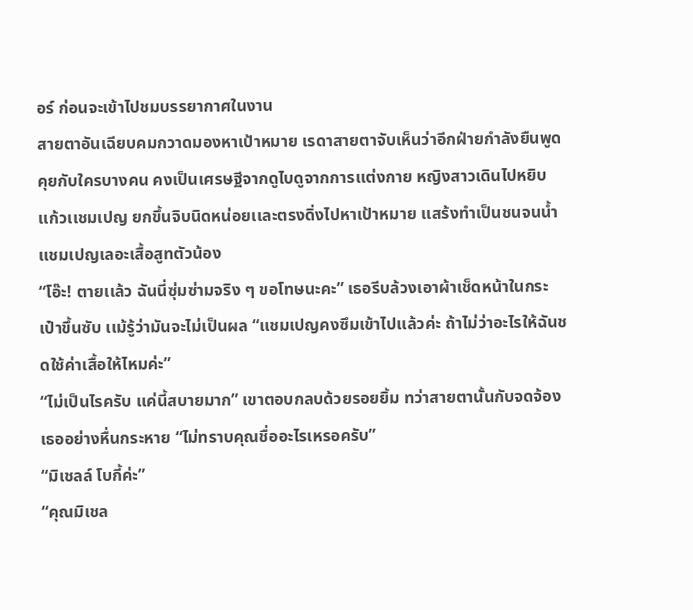อร์ ก่อนจะเข้าไปชมบรรยากาศในงาน
สายตาอันเฉียบคมกวาดมองหาเป้าหมาย เรดาสายตาจับเห็นว่าอีกฝ่ายกำลังยืนพูดคุยกับใครบางคน คงเป็นเศรษฐีจากดูไบดูจากการเเต่งกาย หญิงสาวเดินไปหยิบเเก้วเเชมเปญ ยกขึ้นจิบนิดหน่อยเเละตรงดิ่งไปหาเป้าหมาย เเสร้งทำเป็นชนจนนํ้าเเชมเปญเลอะเสื้อสูทตัวน้อง
“โอ๊ะ! ตายเเล้ว ฉันนี่ซุ่มซ่ามจริง ๆ ขอโทษนะคะ” เธอรีบล้วงเอาผ้าเช็ดหน้าในกระเป๋าขึ้นซับ เเม้รู้ว่ามันจะไม่เป็นผล “เเชมเปญคงซึมเข้าไปเเล้วค่ะ ถ้าไม่ว่าอะไรให้ฉันชดใช้ค่าเสื้อให้ไหมค่ะ”
“ไม่เป็นไรครับ เเค่นี้สบายมาก” เขาตอบกลบด้วยรอยยิ้ม ทว่าสายตานั้นกับจดจ้องเธออย่างหื่นกระหาย “ไม่ทราบคุณชื่ออะไรเหรอครับ”
“มิเชลล์ โบกี้ค่ะ”
“คุณมิเชล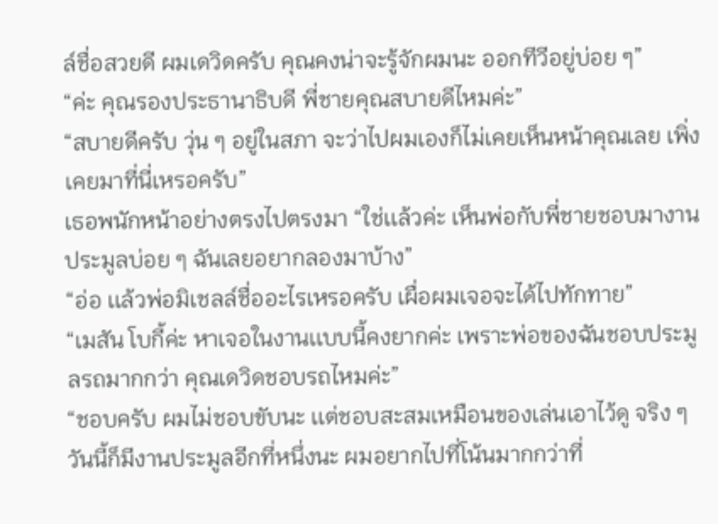ล์ชื่อสวยดี ผมเดวิดครับ คุณคงน่าจะรู้จักผมนะ ออกทีวีอยู่บ่อย ๆ”
“ค่ะ คุณรองประธานาธิบดี พี่ชายคุณสบายดีไหมค่ะ”
“สบายดีครับ วุ่น ๆ อยู่ในสภา จะว่าไปผมเองก็ไม่เคยเห็นหน้าคุณเลย เพิ่งเคยมาที่นี่เหรอครับ”
เธอพนักหน้าอย่างตรงไปตรงมา “ใช่เเล้วค่ะ เห็นพ่อกับพี่ชายชอบมางานประมูลบ่อย ๆ ฉันเลยอยากลองมาบ้าง”
“อ่อ เเล้วพ่อมิเชลล์ชื่ออะไรเหรอครับ เผื่อผมเจอจะได้ไปทักทาย”
“เมสัน โบกี้ค่ะ หาเจอในงานเเบบนี้คงยากค่ะ เพราะพ่อของฉันชอบประมูลรถมากกว่า คุณเดวิดชอบรถไหมค่ะ”
“ชอบครับ ผมไม่ชอบขับนะ เเต่ชอบสะสมเหมือนของเล่นเอาไว้ดู จริง ๆ วันนี้ก็มีงานประมูลอีกที่หนึ่งนะ ผมอยากไปที่โน้นมากกว่าที่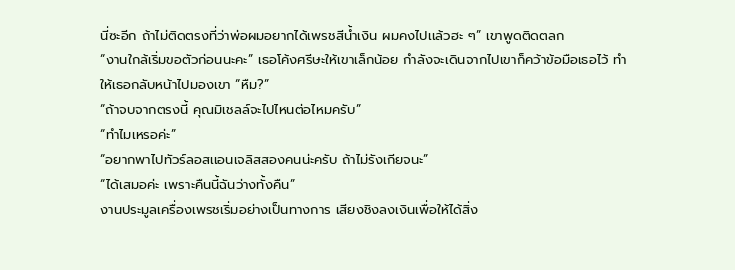นี่ซะอีก ถ้าไม่ติดตรงที่ว่าพ่อผมอยากได้เพรชสีนํ้าเงิน ผมคงไปเเล้วฮะ ๆ” เขาพูดติดตลก
“งานใกล้เริ่มขอตัวก่อนนะคะ” เธอโค้งศรีษะให้เขาเล็กน้อย กำลังจะเดินจากไปเขาก็คว้าข้อมือเธอไว้ ทำให้เธอกลับหน้าไปมองเขา “หืม?”
“ถ้าจบจากตรงนี้ คุณมิเชลล์จะไปไหนต่อไหมครับ”
“ทำไมเหรอค่ะ”
“อยากพาไปทัวร์ลอสเเอนเจลิสสองคนน่ะครับ ถ้าไม่รังเกียจนะ”
“ได้เสมอค่ะ เพราะคืนนี้ฉันว่างทั้งคืน”
งานประมูลเครื่องเพรชเริ่มอย่างเป็นทางการ เสียงชิงลงเงินเพื่อให้ได้สิ่ง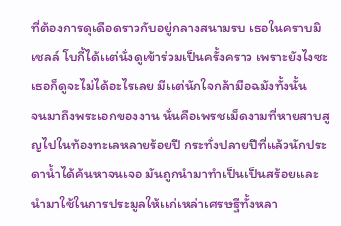ที่ต้องการดุเดือดราวกับอยู่กลางสนามรบ เธอในคราบมิเชลล์ โบกี้ได้เเต่นั่งดูเข้าร่วมเป็นครั้งคราว เพราะยังไงซะเธอก็ดูจะไม่ได้อะไรเลย มีเเต่นักใจกล้ามือฉมังทั้งนั้น
จนมาถึงพระเอกของงาน นั่นคือเพรชเม็ดงามที่หายสาบสูญไปในท้องทะเลหลายร้อยปี กระทั่งปลายปีที่เเล้วนักประดาน้ำได้ค้นหาจนเจอ มันถูกนำมาทำเป็นเป็นสร้อยเเละนำมาใช้ในการประมูลให้เเก่เหล่าเศรษฐีทั้งหลา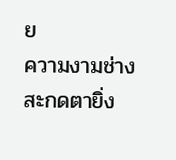ย
ความงามช่างสะกดตายิ่ง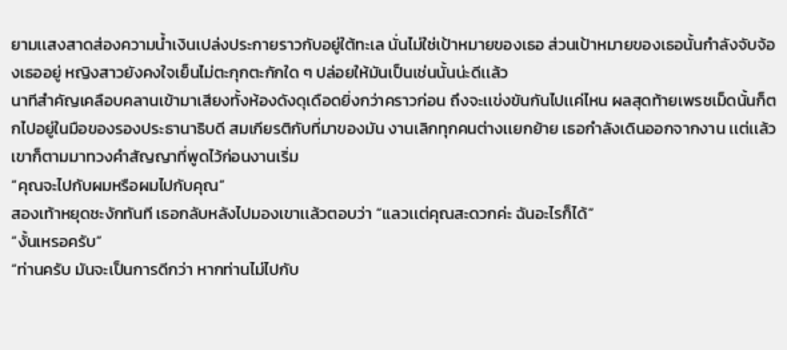ยามเเสงสาดส่องความนํ้าเงินเปล่งประกายราวกับอยู่ใต้ทะเล นั่นไม่ใช่เป้าหมายของเธอ ส่วนเป้าหมายของเธอนั้นกำลังจับจ้องเธออยู่ หญิงสาวยังคงใจเย็นไม่ตะกุกตะกักใด ๆ ปล่อยให้มันเป็นเช่นนั้นน่ะดีเเล้ว
นาทีสำคัญเคลือบคลานเข้ามาเสียงทั้งห้องดังดุเดือดยิ่งกว่าคราวก่อน ถึงจะเเข่งขันกันไปเเค่ไหน ผลสุดท้ายเพรชเม็ดนั้นก็ตกไปอยู่ในมือของรองประธานาธิบดี สมเกียรติกับที่มาของมัน งานเลิกทุกคนต่างเเยกย้าย เธอกำลังเดินออกจากงาน เเต่เเล้วเขาก็ตามมาทวงคำสัญญาที่พูดไว้ก่อนงานเริ่ม
“คุณจะไปกับผมหรือผมไปกับคุณ”
สองเท้าหยุดชะงักทันที เธอกลับหลังไปมองเขาเเล้วตอบว่า “เเลวเเต่คุณสะดวกค่ะ ฉันอะไรก็ได้”
“งั้นเหรอครับ”
“ท่านครับ มันจะเป็นการดีกว่า หากท่านไม่ไปกับ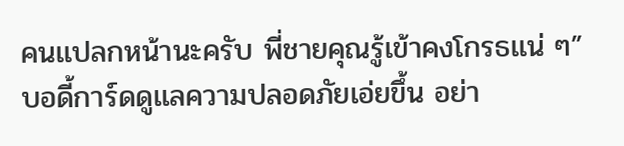คนเเปลกหน้านะครับ พี่ชายคุณรู้เข้าคงโกรธเเน่ ๆ” บอดี้การ์ดดูเเลความปลอดภัยเอ่ยขึ้น อย่า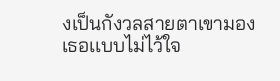งเป็นกังวลสายตาเขามองเธอเเบบไม่ไว้ใจ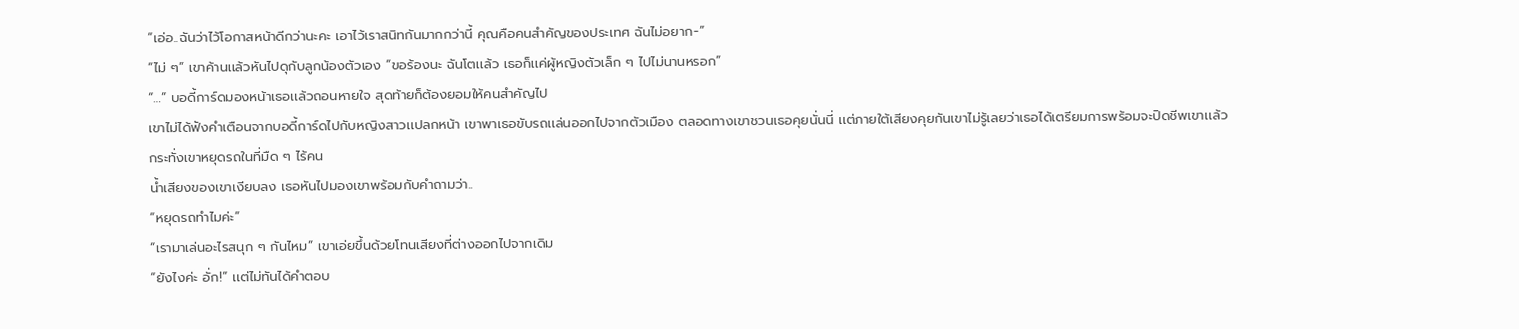“เอ่อ..ฉันว่าไว้โอกาสหน้าดีกว่านะคะ เอาไว้เราสนิทกันมากกว่านี้ คุณคือคนสำคัญของประเทศ ฉันไม่อยาก-”
“ไม่ ๆ” เขาค้านเเล้วหันไปดุกับลูกน้องตัวเอง “ขอร้องนะ ฉันโตเเล้ว เธอก็เเค่ผู้หญิงตัวเล็ก ๆ ไปไม่นานหรอก”
“…” บอดี้การ์ดมองหน้าเธอเเล้วถอนหายใจ สุดท้ายก็ต้องยอมให้คนสำคัญไป
เขาไม่ได้ฟังคำเตือนจากบอดี้การ์ดไปกับหญิงสาวเเปลกหน้า เขาพาเธอขับรถเเล่นออกไปจากตัวเมือง ตลอดทางเขาชวนเธอคุยนั่นนี่ เเต่ภายใต้เสียงคุยกันเขาไม่รู้เลยว่าเธอได้เตรียมการพร้อมจะปิดชีพเขาเเล้ว กระทั่งเขาหยุดรถในที่มืด ๆ ไร้คน
นํ้าเสียงของเขาเงียบลง เธอหันไปมองเขาพร้อมกับคำถามว่า..
“หยุดรถทำไมค่ะ”
“เรามาเล่นอะไรสนุก ๆ กันไหม” เขาเอ่ยขึ้นด้วยโทนเสียงที่ต่างออกไปจากเดิม
“ยังไงค่ะ อั่ก!” เเต่ไม่ทันได้คำตอบ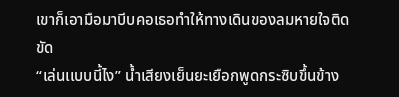เขาก็เอามือมาบีบคอเธอทำให้ทางเดินของลมหายใจติดขัด
“เล่นเเบบนี้ไง” นํ้าเสียงเย็นยะเยือกพูดกระซิบขึ้นข้าง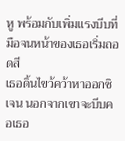หู พร้อมกับเพิ่มเเรงบีบที่มือจนหน้าของเธอเริ่มถอดสี
เธอดิ้นไขว้คว้าหาออกซิเจน นอกจากเขาจะบีบคอเธอ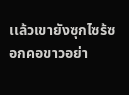เเล้วเขายังซุกไซร้ซอกคอขาวอย่า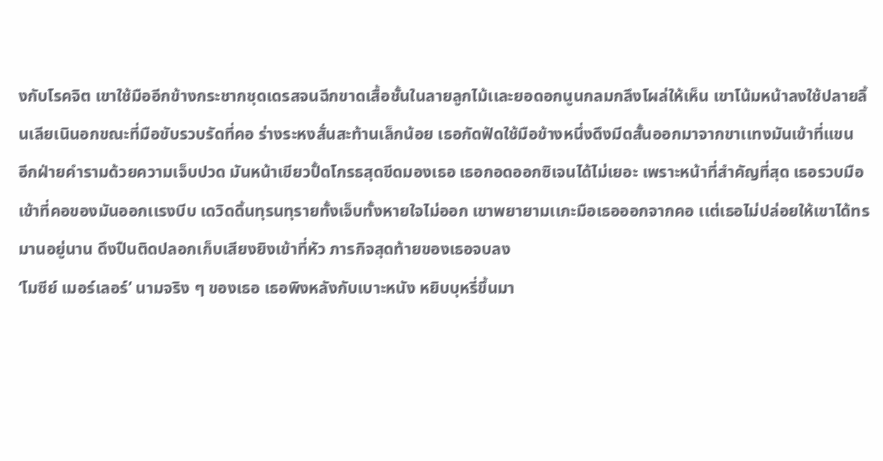งกับโรคจิต เขาใช้มืออีกข้างกระชากชุดเดรสจนฉีกขาดเสื้อชั้นในลายลูกไม้เเละยอดอกนูนกลมกลึงโผล่ให้เห็น เขาโน้มหน้าลงใช้ปลายลิ้นเลียเนินอกขณะที่มือขับรวบรัดที่คอ ร่างระหงสั่นสะท้านเล็กน้อย เธอกัดฟัดใช้มือข้างหนึ่งดึงมีดสั้นออกมาจากขาเเทงมันเข้าที่เเขน
อีกฝ่ายคำรามด้วยความเจ็บปวด มันหน้าเขียวปั้ดโกรธสุดขีดมองเธอ เธอกอดออกซิเจนได้ไม่เยอะ เพราะหน้าที่สำคัญที่สุด เธอรวบมือเข้าที่คอของมันออกเเรงบีบ เดวิดดิ้นทุรนทุรายทั้งเจ็บทั้งหายใจไม่ออก เขาพยายามเเกะมือเธอออกจากคอ เเต่เธอไม่ปล่อยให้เขาได้ทรมานอยู่นาน ดึงปืนติดปลอกเก็บเสียงยิงเข้าที่หัว ภารกิจสุดท้ายของเธอจบลง
‘โมซีย์ เมอร์เลอร์’ นามจริง ๆ ของเธอ เธอพิงหลังกับเบาะหนัง หยิบบุหรี่ขึ้นมา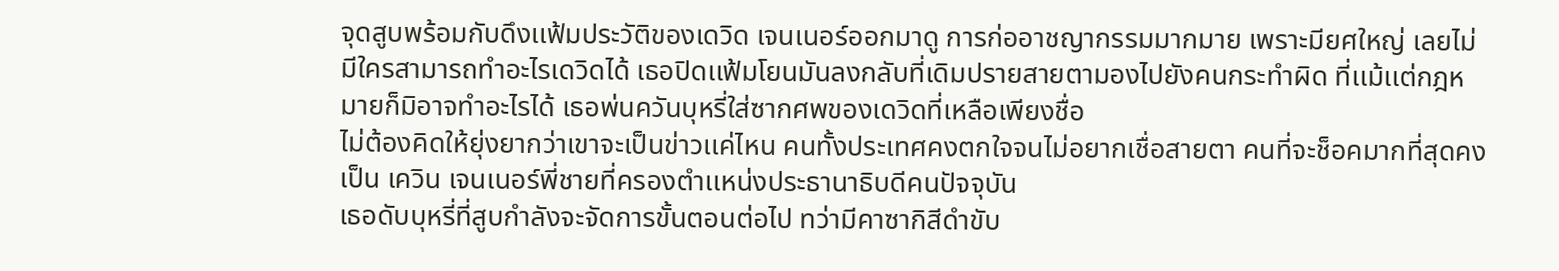จุดสูบพร้อมกับดึงเเฟ้มประวัติของเดวิด เจนเนอร์ออกมาดู การก่ออาชญากรรมมากมาย เพราะมียศใหญ่ เลยไม่มีใครสามารถทำอะไรเดวิดได้ เธอปิดเเฟ้มโยนมันลงกลับที่เดิมปรายสายตามองไปยังคนกระทำผิด ที่เเม้เเต่กฎหมายก็มิอาจทำอะไรได้ เธอพ่นควันบุหรี่ใส่ซากศพของเดวิดที่เหลือเพียงชื่อ
ไม่ต้องคิดให้ยุ่งยากว่าเขาจะเป็นข่าวเเค่ไหน คนทั้งประเทศคงตกใจจนไม่อยากเชื่อสายตา คนที่จะช็อคมากที่สุดคงเป็น เควิน เจนเนอร์พี่ชายที่ครองตำเเหน่งประธานาธิบดีคนปัจจุบัน
เธอดับบุหรี่ที่สูบกำลังจะจัดการขั้นตอนต่อไป ทว่ามีคาซากิสีดำขับ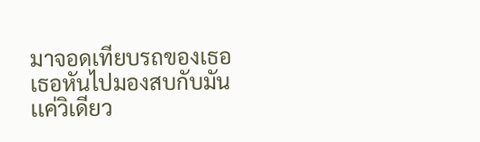มาจอดเทียบรถของเธอ เธอหันไปมองสบกับมันเเค่วิเดียว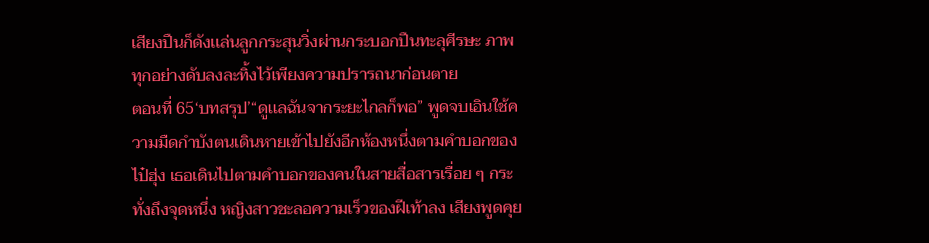เสียงปืนก็ดังเเล่นลูกกระสุนวิ่งผ่านกระบอกปืนทะลุศีรษะ ภาพทุกอย่างดับลงละทิ้งไว้เพียงความปรารถนาก่อนตาย
ตอนที่ 65‘บทสรุป’“ดูเเลฉันจากระยะไกลก็พอ” พูดจบเอินใช้ความมืดกำบังตนเดินหายเข้าไปยังอีกห้องหนึ่งตามคำบอกของไป๋ฮุ่ง เธอเดินไปตามคำบอกของคนในสายสื่อสารเรื่อย ๆ กระทั่งถึงจุดหนึ่ง หญิงสาวชะลอความเร็วของฝีเท้าลง เสียงพูดคุย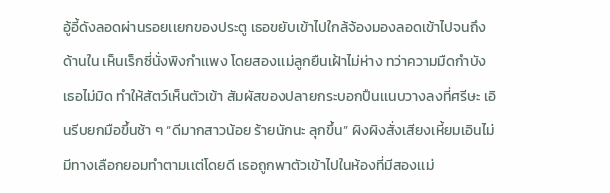อู้อี้ดังลอดผ่านรอยเเยกของประตู เธอขยับเข้าไปใกล้จ้องมองลอดเข้าไปจนถึงด้านใน เห็นเร็กซี่นั่งพิงกำเเพง โดยสองเเม่ลูกยืนเฝ้าไม่ห่าง ทว่าความมืดกำบังเธอไม่มิด ทำให้สัตว์เห็นตัวเข้า สัมผัสของปลายกระบอกปืนเเนบวางลงที่ศรีษะ เอินรีบยกมือขึ้นช้า ๆ “ดีมากสาวน้อย ร้ายนักนะ ลุกขึ้น” ผิงผิงสั่งเสียงเหี้ยมเอินไม่มีทางเลือกยอมทำตามเเต่โดยดี เธอถูกพาตัวเข้าไปในห้องที่มีสองเเม่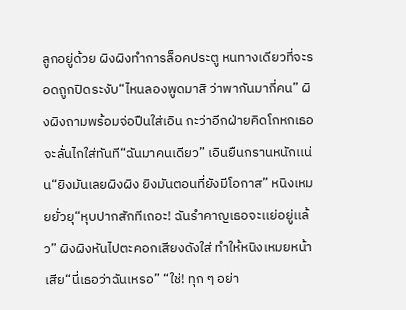ลูกอยู่ด้วย ผิงผิงทำการล็อคประตู หนทางเดียวที่จะรอดถูกปิดระงับ“ไหนลองพูดมาสิ ว่าพากันมากี่คน” ผิงผิงถามพร้อมจ่อปืนใส่เอิน กะว่าอีกฝ่ายคิดโกหกเธอจะลั่นไกใส่ทันที“ฉันมาคนเดียว” เอินยืนกรานหนักเเน่น“ยิงมันเลยผิงผิง ยิงมันตอนที่ยังมีโอกาส” หนิงเหมยยั่วยุ“หุบปากสักทีเถอะ! ฉันรำคาญเธอจะเเย่อยู่เเล้ว” ผิงผิงหันไปตะคอกเสียงดังใส่ ทำให้หนิงเหมยหน้าเสีย“นี่เธอว่าฉันเหรอ” “ใช่! ทุก ๆ อย่า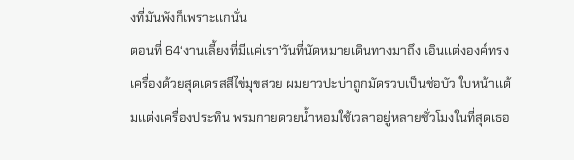งที่มันพังก็เพราะเเกนั่น
ตอนที่ 64‘งานเลี้ยงที่มีเเค่เรา’วันที่นัดหมายเดินทางมาถึง เอินเเต่งองค์ทรงเครื่องด้วยสุดเดรสสีไข่มุขสวย ผมยาวปะบ่าถูกมัดรวบเป็นช่อบัว ใบหน้าเเต้มเเต่งเครื่องประทิน พรมกายดวยนํ้าหอมใช้เวลาอยู่หลายชั่วโมงในที่สุดเธอ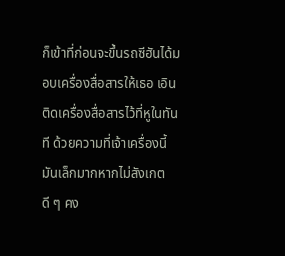ก็เข้าที่ก่อนจะขึ้นรถซีฮันได้มอบเครื่องสื่อสารให้เธอ เอินติดเครื่องสื่อสารไว้ที่หูในทันที ด้วยความที่เจ้าเครื่องนี้มันเล็กมากหากไม่สังเกตดี ๆ คง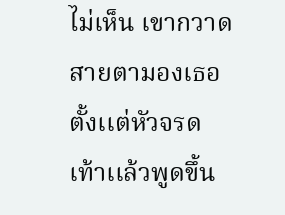ไม่เห็น เขากวาดสายตามองเธอตั้งเเต่หัวจรดเท้าเเล้วพูดขึ้น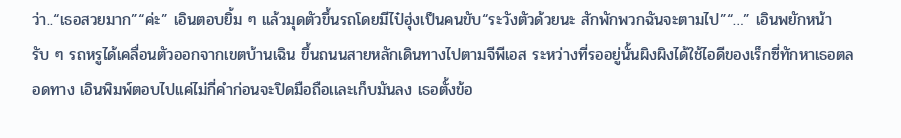ว่า..“เธอสวยมาก”“ค่ะ” เอินตอบยิ้ม ๆ เเล้วมุดตัวขึ้นรถโดยมีไป๋ฮุ่งเป็นคนขับ“ระวังตัวด้วยนะ สักพักพวกฉันจะตามไป”“…” เอินพยักหน้ารับ ๆ รถหรูได้เคลื่อนตัวออกจากเขตบ้านเฉิน ขึ้นถนนสายหลักเดินทางไปตามจีพีเอส ระหว่างที่รออยู่นั้นผิงผิงได้ใช้ไอดีของเร็กซี่ทักหาเธอตลอดทาง เอินพิมพ์ตอบไปเเค่ไม่กี่คำก่อนจะปิดมือถือเเละเก็บมันลง เธอตั้งข้อ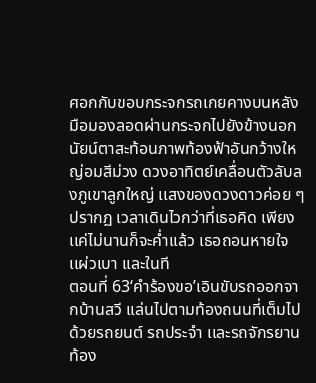ศอกกับขอบกระจกรถเกยคางบนหลังมือมองลอดผ่านกระจกไปยังข้างนอก นัยน์ตาสะท้อนภาพท้องฟ้าอันกว้างใหญ่อมสีม่วง ดวงอาทิตย์เคลื่อนตัวลับลงภูเขาลูกใหญ่ เเสงของดวงดาวค่อย ๆ ปรากฏ เวลาเดินไวกว่าที่เธอคิด เพียงเเค่ไม่นานก็จะคํ่าเเล้ว เธอถอนหายใจเเผ่วเบา เเละในที
ตอนที่ 63‘คำร้องขอ’เอินขับรถออกจากบ้านสวี เเล่นไปตามท้องถนนที่เต็มไปด้วยรถยนต์ รถประจำ เเละรถจักรยาน ท้อง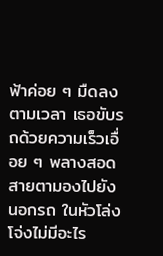ฟ้าค่อย ๆ มืดลงตามเวลา เธอขับรถด้วยความเร็วเอื่อย ๆ พลางสอดสายตามองไปยังนอกรถ ในหัวโล่งโจ่งไม่มีอะไร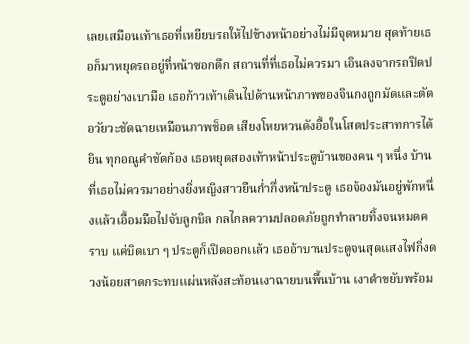เลยเสมือนเท้าเธอที่เหยียบรถให้ไปข้างหน้าอย่างไม่มีจุดหมาย สุดท้ายเธอก็มาหยุดรถอยู่ที่หน้าซอกตึก สถานที่ที่เธอไม่ควรมา เอินลงจากรถปิดประตูอย่างเบามือ เธอก้าวเท้าเดินไปด้านหน้าภาพของจินกงถูกมัดเเละตัดอวัยวะชัดฉายเหมือนภาพช็อต เสียงโหยหวนดังอื้อในโสตประสาทการได้ยิน ทุกอณูคำชัดก้อง เธอหยุดสองเท้าหน้าประตูบ้านของคน ๆ หนึ่ง บ้านที่เธอไม่ควรมาอย่างยิ่งหญิงสาวยืนกํ่ากึ่งหน้าประตู เธอจ้องมันอยู่พักหนึ่งเเล้วเอื้อมมือไปจับลูกบิล กลไกลความปลอดภัยถูกทำลายทิ้งจนหมดคราบ เเค่บิดเบา ๆ ประตูก็เปิดออกเเล้ว เธออ้าบานประตูจนสุดเเสงไฟกิ่งดวงน้อยสาดกระทบเเผ่นหลังสะท้อนเงาฉายบนพื้นบ้าน เงาดำขยับพร้อม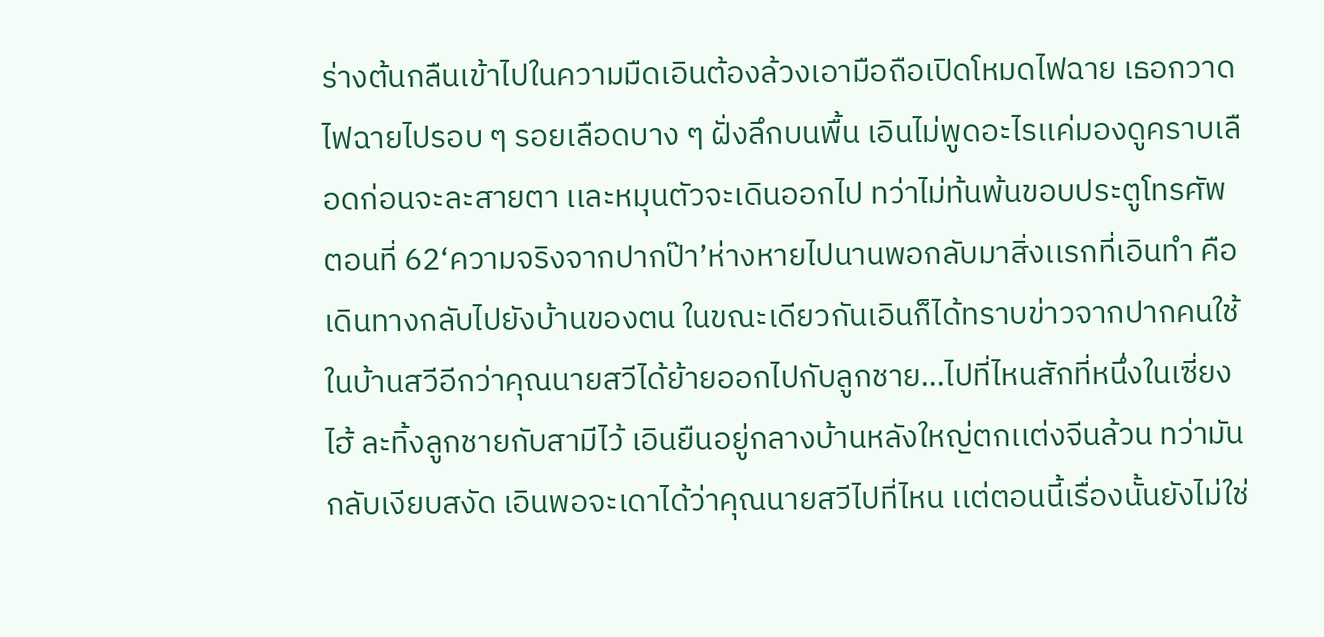ร่างต้นกลืนเข้าไปในความมืดเอินต้องล้วงเอามือถือเปิดโหมดไฟฉาย เธอกวาดไฟฉายไปรอบ ๆ รอยเลือดบาง ๆ ฝั่งลึกบนพื้น เอินไม่พูดอะไรเเค่มองดูคราบเลือดก่อนจะละสายตา เเละหมุนตัวจะเดินออกไป ทว่าไม่ท้นพ้นขอบประตูโทรศัพ
ตอนที่ 62‘ความจริงจากปากป๊า’ห่างหายไปนานพอกลับมาสิ่งเเรกที่เอินทำ คือเดินทางกลับไปยังบ้านของตน ในขณะเดียวกันเอินก็ได้ทราบข่าวจากปากคนใช้ในบ้านสวีอีกว่าคุณนายสวีได้ย้ายออกไปกับลูกชาย…ไปที่ไหนสักที่หนึ่งในเซี่ยงไฮ้ ละทิ้งลูกชายกับสามีไว้ เอินยืนอยู่กลางบ้านหลังใหญ่ตกเเต่งจีนล้วน ทว่ามันกลับเงียบสงัด เอินพอจะเดาได้ว่าคุณนายสวีไปที่ไหน เเต่ตอนนี้เรื่องนั้นยังไม่ใช่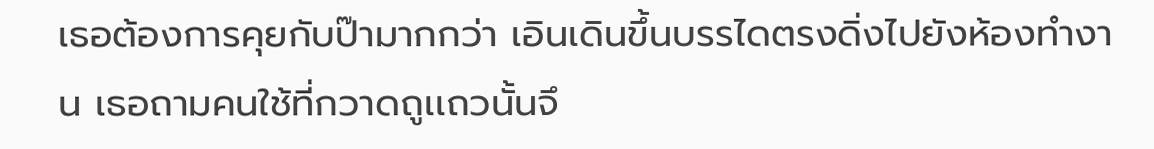เธอต้องการคุยกับป๊ามากกว่า เอินเดินขึ้นบรรไดตรงดิ่งไปยังห้องทำงาน เธอถามคนใช้ที่กวาดถูเเถวนั้นจึ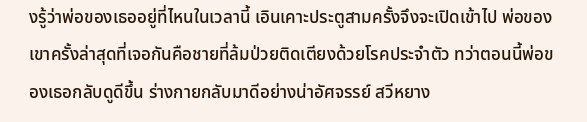งรู้ว่าพ่อของเธออยู่ที่ไหนในเวลานี้ เอินเคาะประตูสามครั้งจึงจะเปิดเข้าไป พ่อของเขาครั้งล่าสุดที่เจอกันคือชายที่ล้มป่วยติดเตียงด้วยโรคประจำตัว ทว่าตอนนี้พ่อของเธอกลับดูดีขึ้น ร่างกายกลับมาดีอย่างน่าอัศจรรย์ สวีหยาง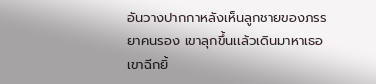อันวางปากกาหลังเห็นลูกชายของภรรยาคนรอง เขาลุกขึ้นเเล้วเดินมาหาเธอ เขาฉีกยิ้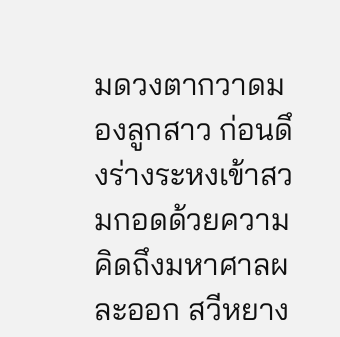มดวงตากวาดมองลูกสาว ก่อนดึงร่างระหงเข้าสวมกอดด้วยความคิดถึงมหาศาลผละออก สวีหยาง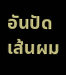อันปัดเส้นผม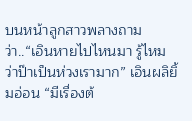บนหน้าลูกสาวพลางถามว่า..“เอินหายไปไหนมา รู้ไหมว่าป๊าเป็นห่วงเรามาก” เอินผลิยิ้มอ่อน “มีเรื่องต้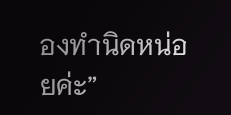องทำนิดหน่อยค่ะ”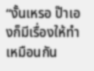“งั้นเหรอ ป๊าเองก็มีเรื่องให้ทำเหมือนกัน